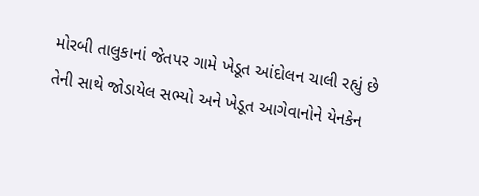મોરબી તાલુકાનાં જેતપર ગામે ખેડૂત આંદોલન ચાલી રહ્યું છે તેની સાથે જોડાયેલ સભ્યો અને ખેડૂત આગેવાનોને યેનકેન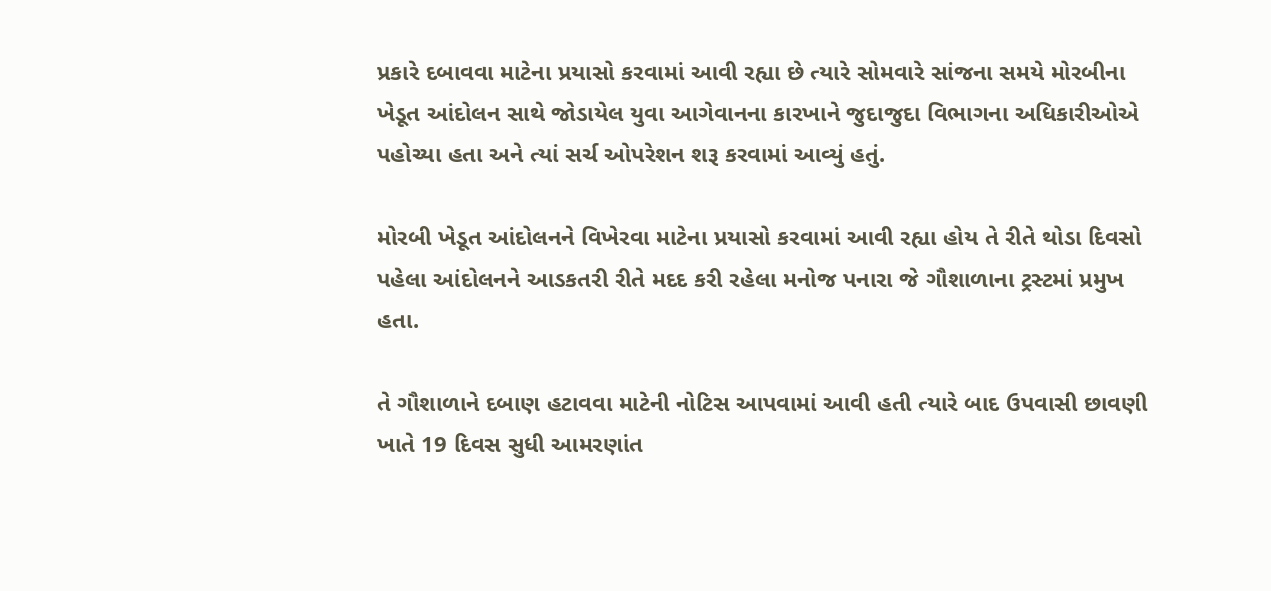પ્રકારે દબાવવા માટેના પ્રયાસો કરવામાં આવી રહ્યા છે ત્યારે સોમવારે સાંજના સમયે મોરબીના ખેડૂત આંદોલન સાથે જોડાયેલ યુવા આગેવાનના કારખાને જુદાજુદા વિભાગના અધિકારીઓએ પહોચ્યા હતા અને ત્યાં સર્ચ ઓપરેશન શરૂ કરવામાં આવ્યું હતું.

મોરબી ખેડૂત આંદોલનને વિખેરવા માટેના પ્રયાસો કરવામાં આવી રહ્યા હોય તે રીતે થોડા દિવસો પહેલા આંદોલનને આડકતરી રીતે મદદ કરી રહેલા મનોજ પનારા જે ગૌશાળાના ટ્રસ્ટમાં પ્રમુખ હતા.

તે ગૌશાળાને દબાણ હટાવવા માટેની નોટિસ આપવામાં આવી હતી ત્યારે બાદ ઉપવાસી છાવણી ખાતે 19 દિવસ સુધી આમરણાંત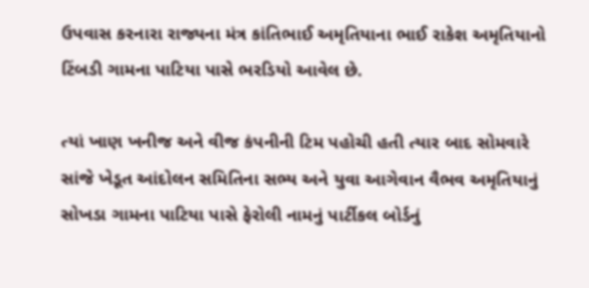ઉપવાસ કરનારા રાજ્યના મંત્ર કાંતિભાઈ અમૃતિયાના ભાઈ રાકેશ અમૃતિયાનો ટિંબડી ગામના પાટિયા પાસે ભરડિયો આવેલ છે.

ત્યાં ખાણ ખનીજ અને વીજ કંપનીની ટિમ પહોચી હતી ત્યાર બાદ સોમવારે સાંજે ખેડૂત આંદોલન સમિતિના સભ્ય અને યુવા આગેવાન વૈભવ અમૃતિયાનું સોખડા ગામના પાટિયા પાસે ફેરોલી નામનું પાર્ટીકલ બોર્ડનું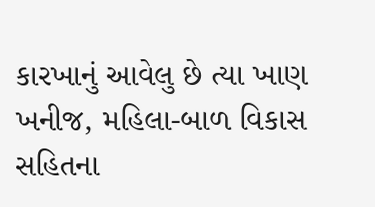કારખાનું આવેલુ છે ત્યા ખાણ ખનીજ, મહિલા-બાળ વિકાસ સહિતના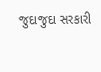જુદાજુદા સરકારી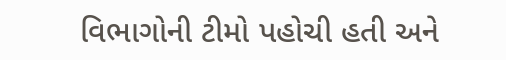વિભાગોની ટીમો પહોચી હતી અને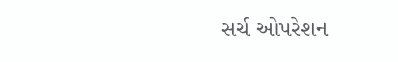સર્ચ ઓપરેશન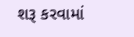શરૂ કરવામાં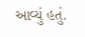આવ્યું હતું.